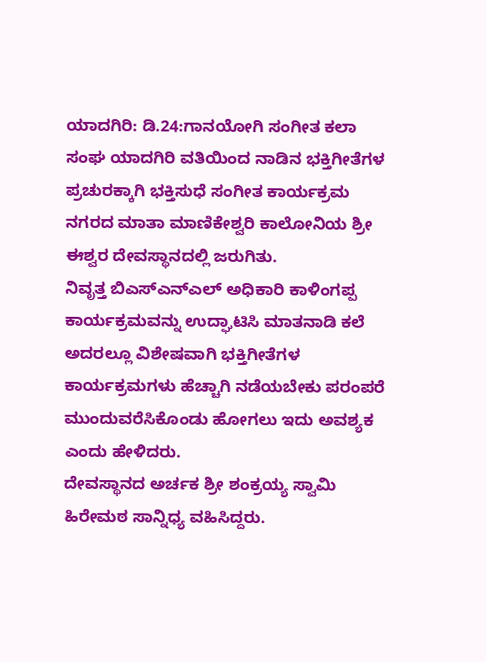ಯಾದಗಿರಿ: ಡಿ.24:ಗಾನಯೋಗಿ ಸಂಗೀತ ಕಲಾ ಸಂಘ ಯಾದಗಿರಿ ವತಿಯಿಂದ ನಾಡಿನ ಭಕ್ತಿಗೀತೆಗಳ ಪ್ರಚುರಕ್ಕಾಗಿ ಭಕ್ತಿಸುಧೆ ಸಂಗೀತ ಕಾರ್ಯಕ್ರಮ ನಗರದ ಮಾತಾ ಮಾಣಿಕೇಶ್ವರಿ ಕಾಲೋನಿಯ ಶ್ರೀ ಈಶ್ವರ ದೇವಸ್ಥಾನದಲ್ಲಿ ಜರುಗಿತು.
ನಿವೃತ್ತ ಬಿಎಸ್ಎನ್ಎಲ್ ಅಧಿಕಾರಿ ಕಾಳಿಂಗಪ್ಪ ಕಾರ್ಯಕ್ರಮವನ್ನು ಉದ್ಘಾಟಿಸಿ ಮಾತನಾಡಿ ಕಲೆ ಅದರಲ್ಲೂ ವಿಶೇಷವಾಗಿ ಭಕ್ತಿಗೀತೆಗಳ ಕಾರ್ಯಕ್ರಮಗಳು ಹೆಚ್ಚಾಗಿ ನಡೆಯಬೇಕು ಪರಂಪರೆ ಮುಂದುವರೆಸಿಕೊಂಡು ಹೋಗಲು ಇದು ಅವಶ್ಯಕ ಎಂದು ಹೇಳಿದರು.
ದೇವಸ್ಥಾನದ ಅರ್ಚಕ ಶ್ರೀ ಶಂಕ್ರಯ್ಯ ಸ್ವಾಮಿ ಹಿರೇಮಠ ಸಾನ್ನಿಧ್ಯ ವಹಿಸಿದ್ದರು.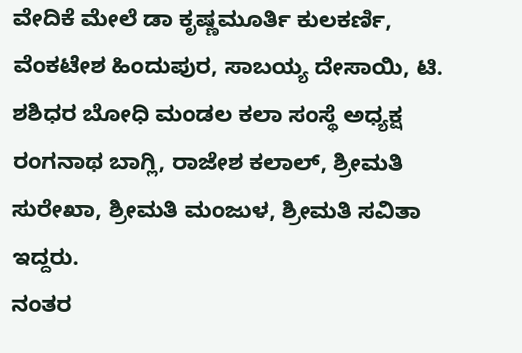ವೇದಿಕೆ ಮೇಲೆ ಡಾ ಕೃಷ್ಣಮೂರ್ತಿ ಕುಲಕರ್ಣಿ, ವೆಂಕಟೇಶ ಹಿಂದುಪುರ, ಸಾಬಯ್ಯ ದೇಸಾಯಿ, ಟಿ. ಶಶಿಧರ ಬೋಧಿ ಮಂಡಲ ಕಲಾ ಸಂಸ್ಥೆ ಅಧ್ಯಕ್ಷ ರಂಗನಾಥ ಬಾಗ್ಲಿ, ರಾಜೇಶ ಕಲಾಲ್, ಶ್ರೀಮತಿ ಸುರೇಖಾ, ಶ್ರೀಮತಿ ಮಂಜುಳ, ಶ್ರೀಮತಿ ಸವಿತಾ ಇದ್ದರು.
ನಂತರ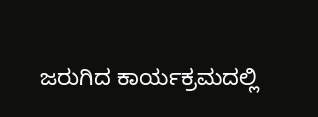ಜರುಗಿದ ಕಾರ್ಯಕ್ರಮದಲ್ಲಿ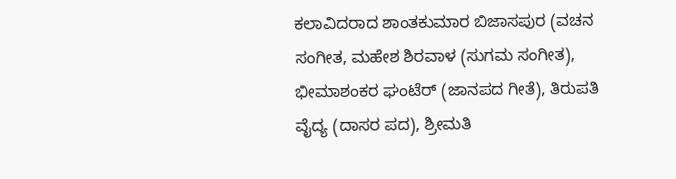ಕಲಾವಿದರಾದ ಶಾಂತಕುಮಾರ ಬಿಜಾಸಪುರ (ವಚನ ಸಂಗೀತ, ಮಹೇಶ ಶಿರವಾಳ (ಸುಗಮ ಸಂಗೀತ), ಭೀಮಾಶಂಕರ ಘಂಟೆರ್ (ಜಾನಪದ ಗೀತೆ), ತಿರುಪತಿ ವೈದ್ಯ (ದಾಸರ ಪದ), ಶ್ರೀಮತಿ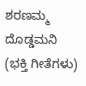ಶರಣಮ್ಮ ದೊಡ್ಡಮನಿ (ಭಕ್ತಿ ಗೀತೆಗಳು)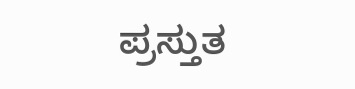ಪ್ರಸ್ತುತ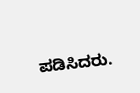ಪಡಿಸಿದರು.